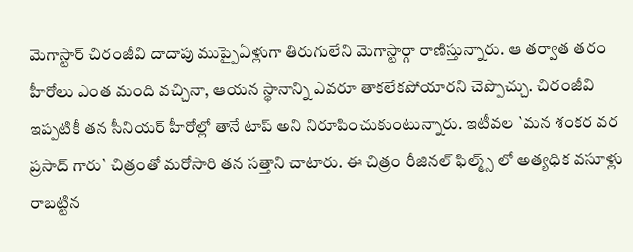మెగాస్టార్ చిరంజీవి దాదాపు ముప్పైఏళ్లుగా తిరుగులేని మెగాస్టార్గా రాణిస్తున్నారు. ఆ తర్వాత తరం హీరోలు ఎంత మంది వచ్చినా, ఆయన స్థానాన్ని ఎవరూ తాకలేకపోయారని చెప్పొచ్చు. చిరంజీవి ఇప్పటికీ తన సీనియర్ హీరోల్లో తానే టాప్ అని నిరూపించుకుంటున్నారు. ఇటీవల `మన శంకర వర ప్రసాద్ గారు` చిత్రంతో మరోసారి తన సత్తాని చాటారు. ఈ చిత్రం రీజినల్ ఫిల్మ్స్ లో అత్యధిక వసూళ్లు రాబట్టిన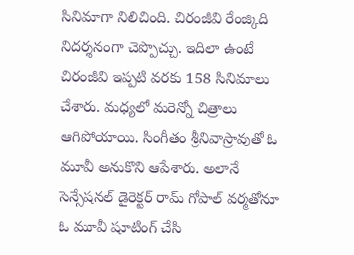సినిమాగా నిలిచింది. చిరంజీవి రేంజ్కిది నిదర్శనంగా చెప్పొచ్చు. ఇదిలా ఉంటే చిరంజీవి ఇప్పటి వరకు 158 సినిమాలు చేశారు. మధ్యలో మరెన్నో చిత్రాలు ఆగిపోయాయి. సింగీతం శ్రీనివాస్రావుతో ఓ మూవీ అనుకొని ఆపేశారు. అలానే సెన్సేషనల్ డైరెక్టర్ రామ్ గోపాల్ వర్మతోనూ ఓ మూవీ షూటింగ్ చేసి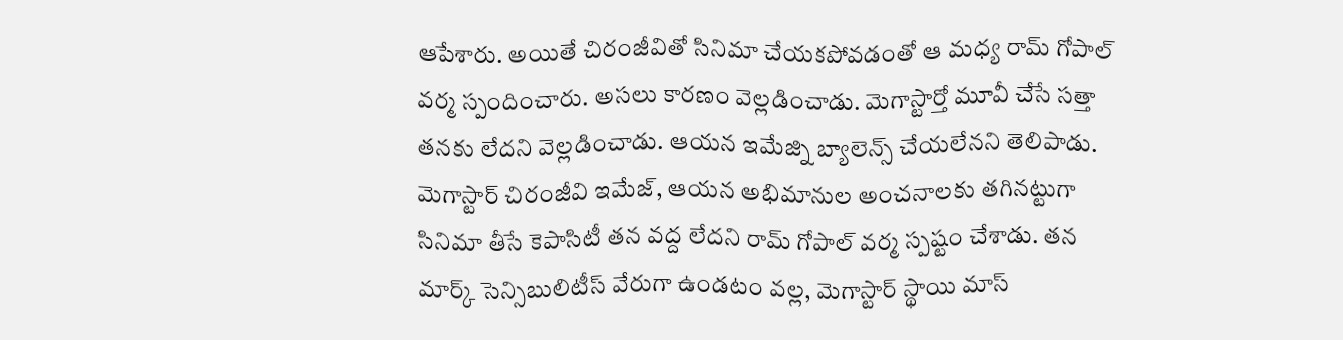ఆపేశారు. అయితే చిరంజీవితో సినిమా చేయకపోవడంతో ఆ మధ్య రామ్ గోపాల్ వర్మ స్పందించారు. అసలు కారణం వెల్లడించాడు. మెగాస్టార్తో మూవీ చేసే సత్తా తనకు లేదని వెల్లడించాడు. ఆయన ఇమేజ్ని బ్యాలెన్స్ చేయలేనని తెలిపాడు. మెగాస్టార్ చిరంజీవి ఇమేజ్, ఆయన అభిమానుల అంచనాలకు తగినట్టుగా సినిమా తీసే కెపాసిటీ తన వద్ద లేదని రామ్ గోపాల్ వర్మ స్పష్టం చేశాడు. తన మార్క్ సెన్సిబులిటీస్ వేరుగా ఉండటం వల్ల, మెగాస్టార్ స్థాయి మాస్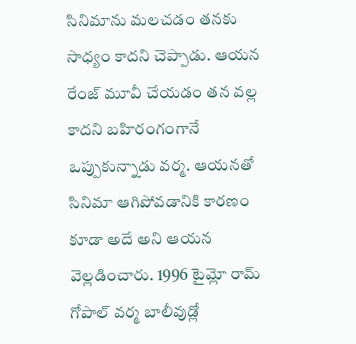సినిమాను మలచడం తనకు సాధ్యం కాదని చెప్పాడు. ఆయన రేంజ్ మూవీ చేయడం తన వల్ల కాదని బహిరంగంగానే ఒప్పుకున్నాడు వర్మ. ఆయనతో సినిమా ఆగిపోవడానికి కారణం కూడా అదే అని ఆయన వెల్లడించారు. 1996 టైమ్లో రామ్ గోపాల్ వర్మ బాలీవుడ్లో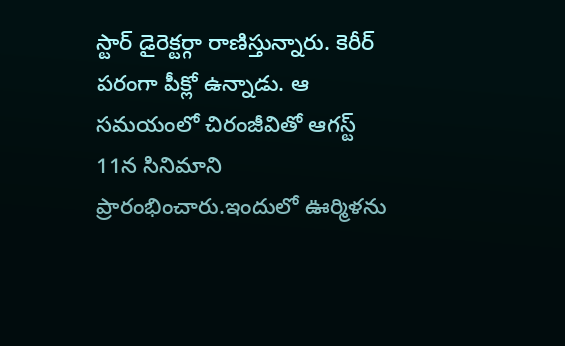స్టార్ డైరెక్టర్గా రాణిస్తున్నారు. కెరీర్ పరంగా పీక్లో ఉన్నాడు. ఆ సమయంలో చిరంజీవితో ఆగస్ట్ 11న సినిమాని ప్రారంభించారు.ఇందులో ఊర్మిళను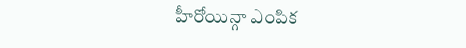హీరోయిన్గా ఎంపిక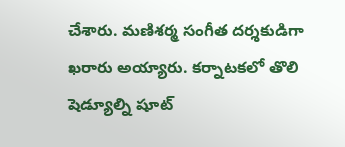చేశారు. మణిశర్మ సంగీత దర్శకుడిగా ఖరారు అయ్యారు. కర్నాటకలో తొలి షెడ్యూల్ని షూట్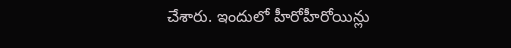చేశారు. ఇందులో హీరోహీరోయిన్లు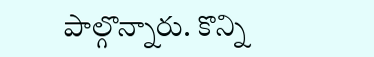పాల్గొన్నారు. కొన్ని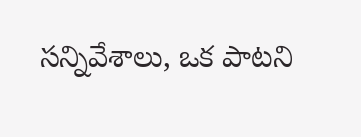సన్నివేశాలు, ఒక పాటని